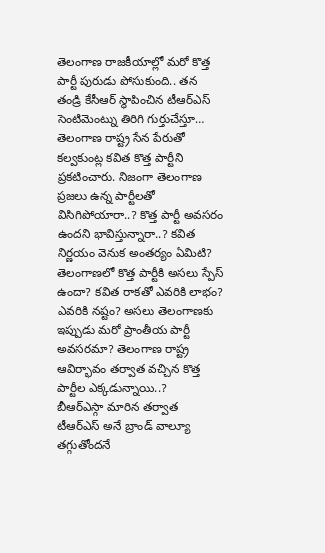తెలంగాణ రాజకీయాల్లో మరో కొత్త పార్టీ పురుడు పోసుకుంది.. తన తండ్రి కేసీఆర్ స్థాపించిన టీఆర్ఎస్ సెంటిమెంట్ను తిరిగి గుర్తుచేస్తూ… తెలంగాణ రాష్ట్ర సేన పేరుతో కల్వకుంట్ల కవిత కొత్త పార్టీని ప్రకటించారు. నిజంగా తెలంగాణ ప్రజలు ఉన్న పార్టీలతో విసిగిపోయారా..? కొత్త పార్టీ అవసరం ఉందని భావిస్తున్నారా..? కవిత నిర్ణయం వెనుక అంతర్యం ఏమిటి? తెలంగాణలో కొత్త పార్టీకి అసలు స్పేస్ ఉందా? కవిత రాకతో ఎవరికి లాభం? ఎవరికి నష్టం? అసలు తెలంగాణకు ఇప్పుడు మరో ప్రాంతీయ పార్టీ అవసరమా? తెలంగాణ రాష్ట్ర ఆవిర్భావం తర్వాత వచ్చిన కొత్త పార్టీల ఎక్కడున్నాయి..?
బీఆర్ఎస్గా మారిన తర్వాత టీఆర్ఎస్ అనే బ్రాండ్ వాల్యూ తగ్గుతోందనే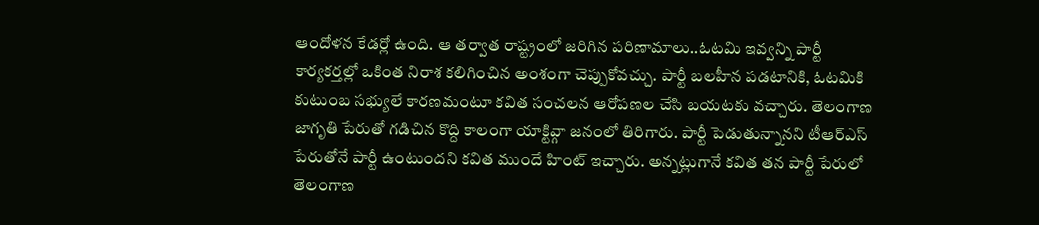ఆందోళన కేడర్లో ఉంది. ఆ తర్వాత రాష్ట్రంలో జరిగిన పరిణామాలు..ఓటమి ఇవ్వన్ని పార్టీ కార్యకర్తల్లో ఒకింత నిరాశ కలిగించిన అంశంగా చెప్పుకోవచ్చు. పార్టీ బలహీన పడటానికి, ఓటమికి కుటుంబ సభ్యులే కారణమంటూ కవిత సంచలన ఆరోపణల చేసి బయటకు వచ్చారు. తెలంగాణ జాగృతి పేరుతో గడిచిన కొద్ది కాలంగా యాక్టివ్గా జనంలో తిరిగారు. పార్టీ పెడుతున్నానని టీఆర్ఎస్ పేరుతోనే పార్టీ ఉంటుందని కవిత ముందే హింట్ ఇచ్చారు. అన్నట్లుగానే కవిత తన పార్టీ పేరులో తెలంగాణ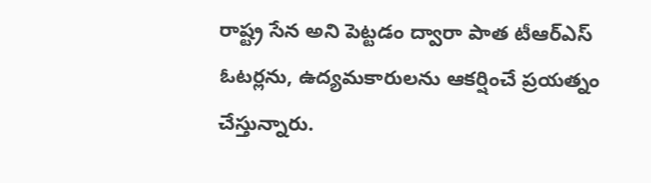రాష్ట్ర సేన అని పెట్టడం ద్వారా పాత టీఆర్ఎస్ ఓటర్లను, ఉద్యమకారులను ఆకర్షించే ప్రయత్నం చేస్తున్నారు.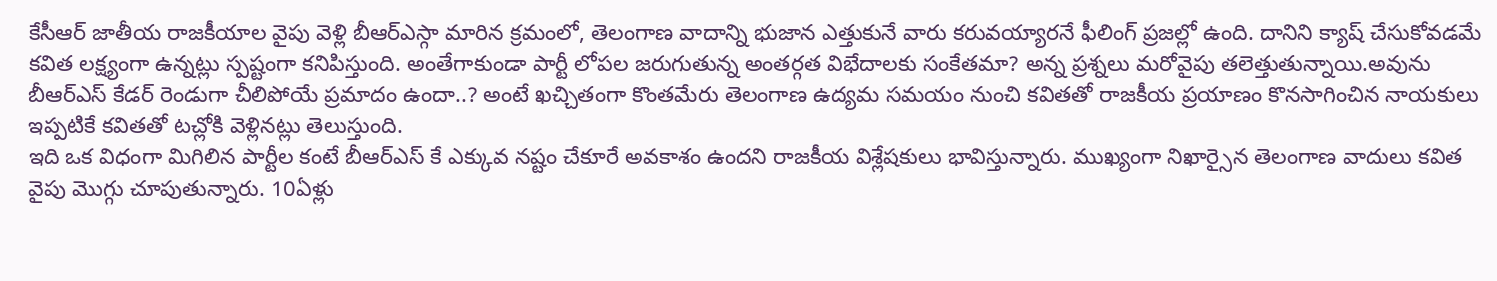కేసీఆర్ జాతీయ రాజకీయాల వైపు వెళ్లి బీఆర్ఎస్గా మారిన క్రమంలో, తెలంగాణ వాదాన్ని భుజాన ఎత్తుకునే వారు కరువయ్యారనే ఫీలింగ్ ప్రజల్లో ఉంది. దానిని క్యాష్ చేసుకోవడమే కవిత లక్ష్యంగా ఉన్నట్లు స్పష్టంగా కనిపిస్తుంది. అంతేగాకుండా పార్టీ లోపల జరుగుతున్న అంతర్గత విభేదాలకు సంకేతమా? అన్న ప్రశ్నలు మరోవైపు తలెత్తుతున్నాయి.అవును బీఆర్ఎస్ కేడర్ రెండుగా చీలిపోయే ప్రమాదం ఉందా..? అంటే ఖచ్చితంగా కొంతమేరు తెలంగాణ ఉద్యమ సమయం నుంచి కవితతో రాజకీయ ప్రయాణం కొనసాగించిన నాయకులు ఇప్పటికే కవితతో టచ్లోకి వెళ్లినట్లు తెలుస్తుంది.
ఇది ఒక విధంగా మిగిలిన పార్టీల కంటే బీఆర్ఎస్ కే ఎక్కువ నష్టం చేకూరే అవకాశం ఉందని రాజకీయ విశ్లేషకులు భావిస్తున్నారు. ముఖ్యంగా నిఖార్సైన తెలంగాణ వాదులు కవిత వైపు మొగ్గు చూపుతున్నారు. 10ఏళ్లు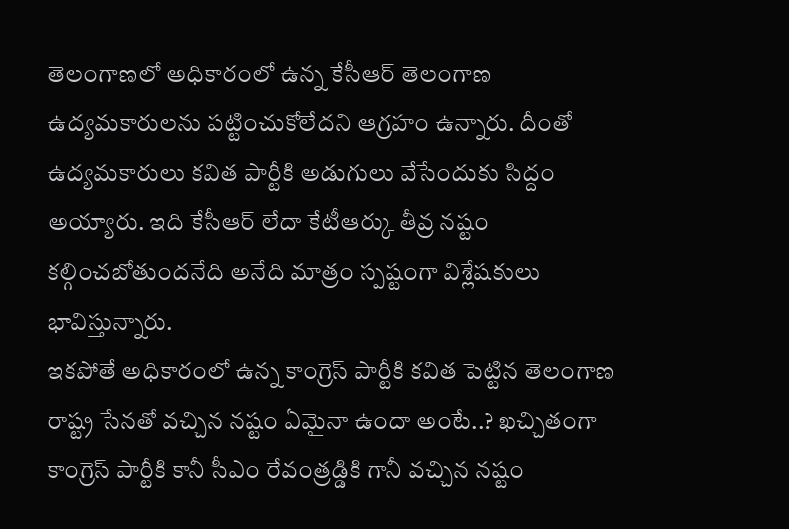తెలంగాణలో అధికారంలో ఉన్న కేసీఆర్ తెలంగాణ ఉద్యమకారులను పట్టించుకోలేదని ఆగ్రహం ఉన్నారు. దీంతో ఉద్యమకారులు కవిత పార్టీకి అడుగులు వేసేందుకు సిద్దం అయ్యారు. ఇది కేసీఆర్ లేదా కేటీఆర్కు తీవ్ర నష్టం కల్గించబోతుందనేది అనేది మాత్రం స్పష్టంగా విశ్లేషకులు భావిస్తున్నారు.
ఇకపోతే అధికారంలో ఉన్న కాంగ్రెస్ పార్టీకి కవిత పెట్టిన తెలంగాణ రాష్ట్ర సేనతో వచ్చిన నష్టం ఏమైనా ఉందా అంటే..? ఖచ్చితంగా కాంగ్రెస్ పార్టీకి కానీ సీఎం రేవంత్రడ్డికి గానీ వచ్చిన నష్టం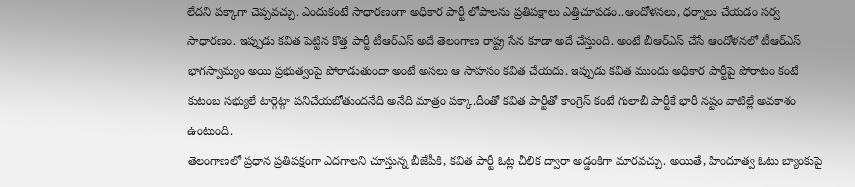లేదని పక్కాగా చెప్పవచ్చు. ఎందుకంటే సాధారణంగా అధికార పార్టీ లోపాలను ప్రతిపక్షాలు ఎత్తిచూపడం..ఆందోళనలు, ధర్నాలు చేయడం సర్వ సాధారణం. ఇప్పుడు కవిత పెట్టిన కొత్త పార్టీ టీఆర్ఎస్ అదే తెలంగాణ రాష్ట్ర సేన కూడా అదే చేస్తుంది. అంటే బీఆర్ఎస్ చేసే ఆందోళనలో టీఆర్ఎస్ భాగస్వామ్యం అయి ప్రభుత్వంపై పోరాడుతుందా అంటే అసలు ఆ సాహసం కవిత చేయదు. ఇప్పుడు కవిత ముందు అధికార పార్టీపై పోరాటం కంటే కుటంబ సభ్యులే టార్గెట్గా పనిచేయబోతుందనేది అనేది మాత్రం పక్కా.దీంతో కవిత పార్టీతో కాంగ్రెస్ కంటే గులాబీ పార్టీకే భారీ నష్టం వాటిల్లే అవకాశం ఉంటుంది.
తెలంగాణలో ప్రధాన ప్రతిపక్షంగా ఎదగాలని చూస్తున్న బీజేపీకి, కవిత పార్టీ ఓట్ల చీలిక ద్వారా అడ్డంకిగా మారవచ్చు. అయితే, హిందూత్వ ఓటు బ్యాంకుపై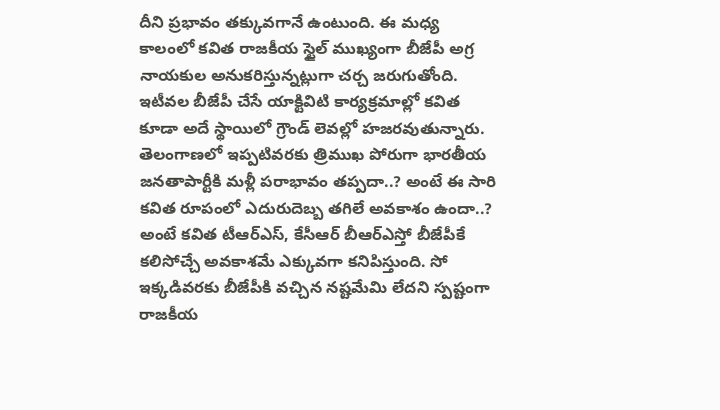దీని ప్రభావం తక్కువగానే ఉంటుంది. ఈ మధ్య కాలంలో కవిత రాజకీయ స్టైల్ ముఖ్యంగా బీజేపీ అగ్ర నాయకుల అనుకరిస్తున్నట్లుగా చర్చ జరుగుతోంది. ఇటీవల బీజేపీ చేసే యాక్టివిటి కార్యక్రమాల్లో కవిత కూడా అదే స్థాయిలో గ్రౌండ్ లెవల్లో హజరవుతున్నారు. తెలంగాణలో ఇప్పటివరకు త్రిముఖ పోరుగా భారతీయ జనతాపార్టీకి మళ్లీ పరాభావం తప్పదా..? అంటే ఈ సారి కవిత రూపంలో ఎదురుదెబ్బ తగిలే అవకాశం ఉందా..? అంటే కవిత టీఆర్ఎస్, కేసీఆర్ బీఆర్ఎస్తో బీజేపీకే కలిసోచ్చే అవకాశమే ఎక్కువగా కనిపిస్తుంది. సో ఇక్కడివరకు బీజేపీకి వచ్చిన నష్టమేమి లేదని స్పష్టంగా రాజకీయ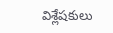విశ్లేషకులు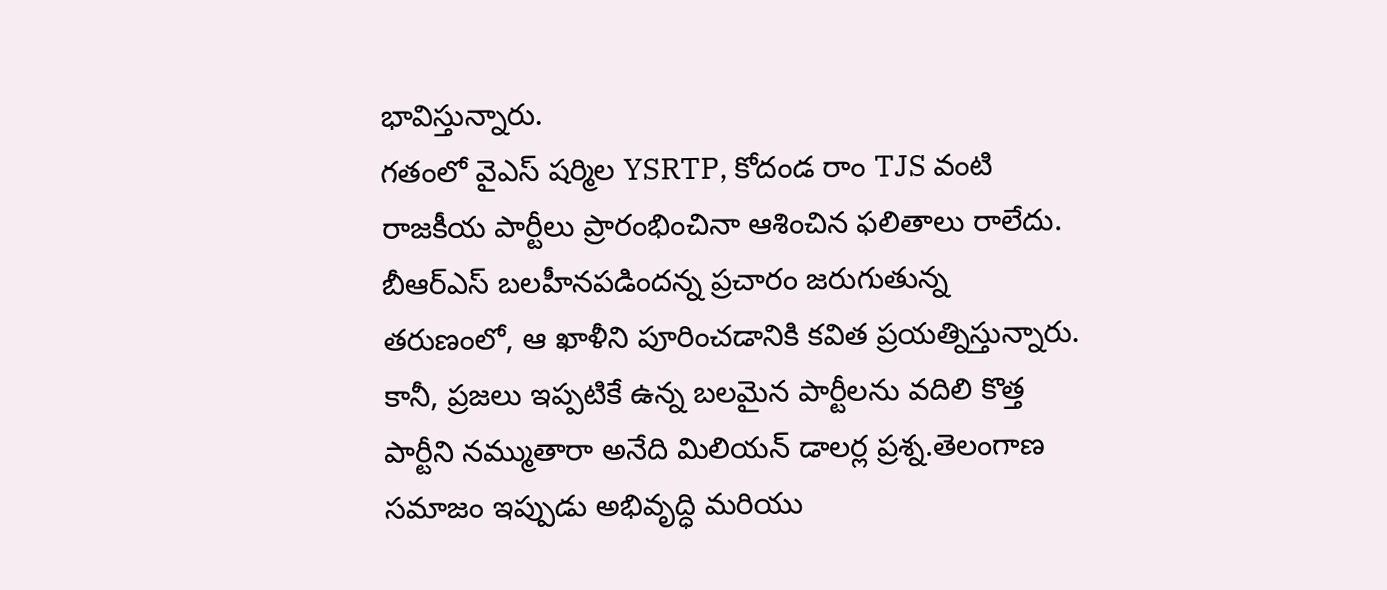భావిస్తున్నారు.
గతంలో వైఎస్ షర్మిల YSRTP, కోదండ రాం TJS వంటి రాజకీయ పార్టీలు ప్రారంభించినా ఆశించిన ఫలితాలు రాలేదు. బీఆర్ఎస్ బలహీనపడిందన్న ప్రచారం జరుగుతున్న తరుణంలో, ఆ ఖాళీని పూరించడానికి కవిత ప్రయత్నిస్తున్నారు. కానీ, ప్రజలు ఇప్పటికే ఉన్న బలమైన పార్టీలను వదిలి కొత్త పార్టీని నమ్ముతారా అనేది మిలియన్ డాలర్ల ప్రశ్న.తెలంగాణ సమాజం ఇప్పుడు అభివృద్ధి మరియు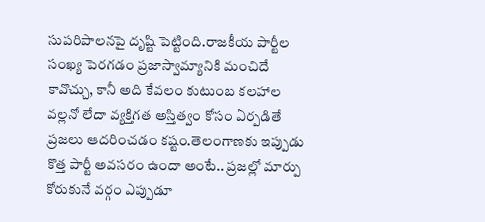సుపరిపాలనపై దృష్టి పెట్టింది.రాజకీయ పార్టీల సంఖ్య పెరగడం ప్రజాస్వామ్యానికి మంచిదే కావొచ్చు, కానీ అది కేవలం కుటుంబ కలహాల వల్లనో లేదా వ్యక్తిగత అస్తిత్వం కోసం ఏర్పడితే ప్రజలు ఆదరించడం కష్టం.తెలంగాణకు ఇప్పుడు కొత్త పార్టీ అవసరం ఉందా అంటే.. ప్రజల్లో మార్పు కోరుకునే వర్గం ఎప్పుడూ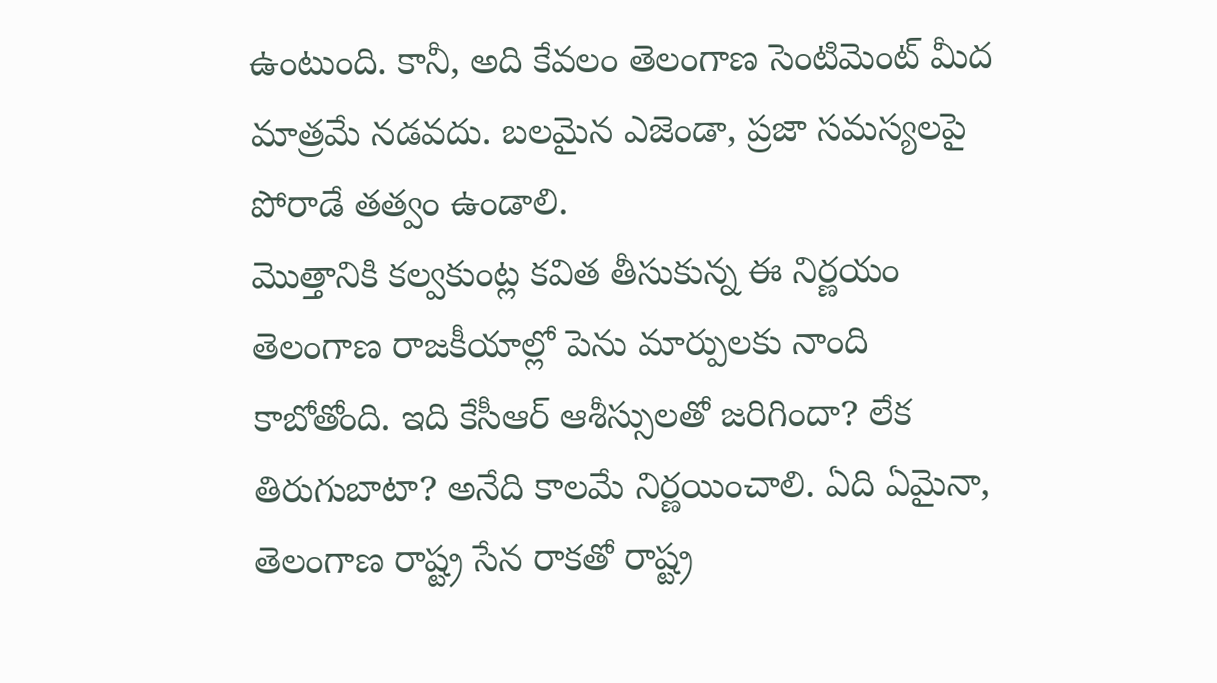ఉంటుంది. కానీ, అది కేవలం తెలంగాణ సెంటిమెంట్ మీద మాత్రమే నడవదు. బలమైన ఎజెండా, ప్రజా సమస్యలపై పోరాడే తత్వం ఉండాలి.
మొత్తానికి కల్వకుంట్ల కవిత తీసుకున్న ఈ నిర్ణయం తెలంగాణ రాజకీయాల్లో పెను మార్పులకు నాంది కాబోతోంది. ఇది కేసీఆర్ ఆశీస్సులతో జరిగిందా? లేక తిరుగుబాటా? అనేది కాలమే నిర్ణయించాలి. ఏది ఏమైనా, తెలంగాణ రాష్ట్ర సేన రాకతో రాష్ట్ర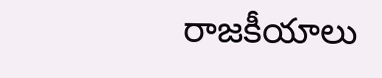రాజకీయాలు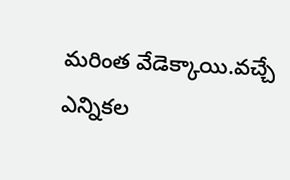మరింత వేడెక్కాయి.వచ్చే ఎన్నికల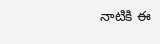నాటికి ఈ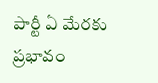పార్టీ ఏ మేరకు ప్రభావం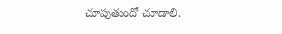చూపుతుందో చూడాలి.